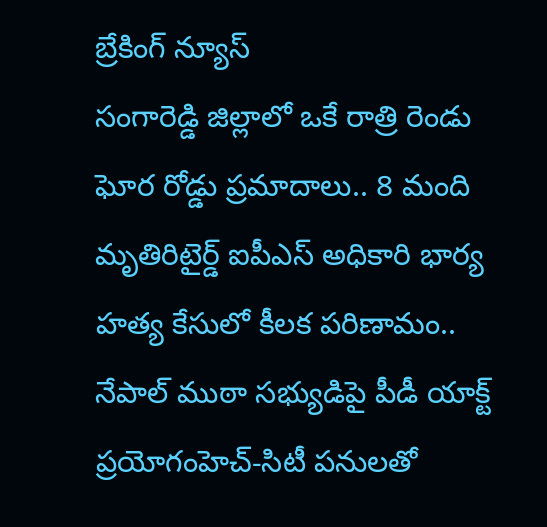బ్రేకింగ్ న్యూస్
సంగారెడ్డి జిల్లాలో ఒకే రాత్రి రెండు ఘోర రోడ్డు ప్రమాదాలు.. 8 మంది మృతిరిటైర్డ్‌ ఐపీఎస్‌ అధికారి భార్య హత్య కేసులో కీలక పరిణామం.. నేపాల్‌ ముఠా సభ్యుడిపై పీడీ యాక్ట్‌ ప్రయోగంహెచ్-సిటీ పనులతో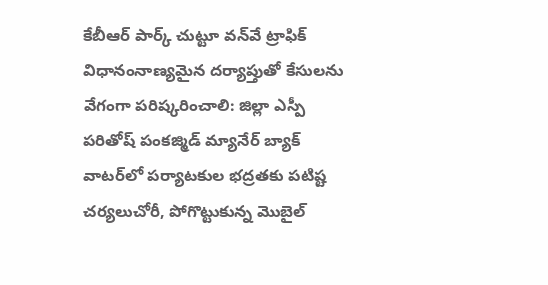కేబీఆర్ పార్క్ చుట్టూ వన్‌వే ట్రాఫిక్ విధానంనాణ్యమైన దర్యాప్తుతో కేసులను వేగంగా పరిష్కరించాలి: జిల్లా ఎస్పీ పరితోష్ పంకజ్మిడ్ మ్యానేర్ బ్యాక్ వాటర్‌లో పర్యాటకుల భద్రతకు పటిష్ట చర్యలుచోరీ, పోగొట్టుకున్న మొబైల్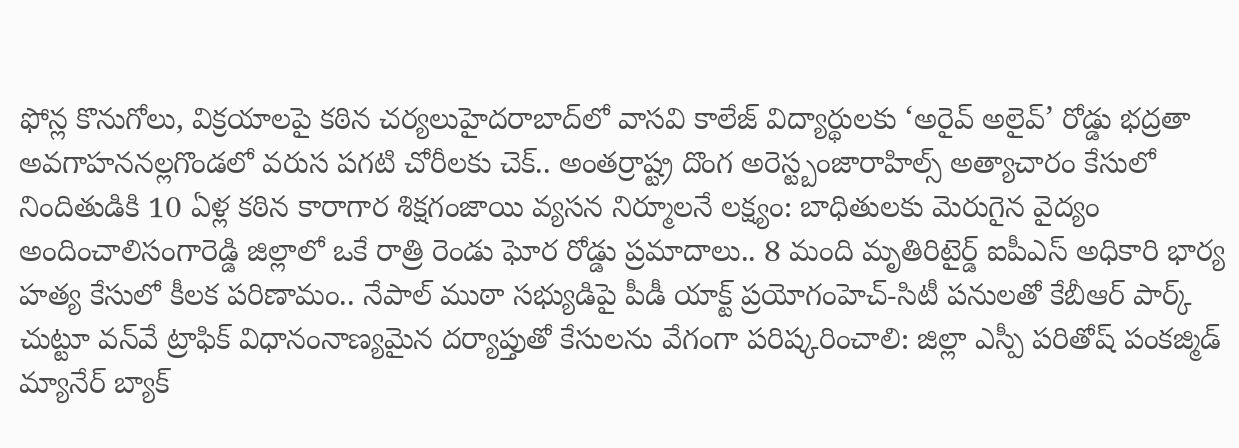ఫోన్ల కొనుగోలు, విక్రయాలపై కఠిన చర్యలుహైదరాబాద్‌లో వాసవి కాలేజ్‌ విద్యార్థులకు ‘అరైవ్ అలైవ్’ రోడ్డు భద్రతా అవగాహననల్లగొండలో వరుస పగటి చోరీలకు చెక్.. అంతర్రాష్ట్ర దొంగ అరెస్ట్బంజారాహిల్స్‌ అత్యాచారం కేసులో నిందితుడికి 10 ఏళ్ల కఠిన కారాగార శిక్షగంజాయి వ్యసన నిర్మూలనే లక్ష్యం: బాధితులకు మెరుగైన వైద్యం అందించాలిసంగారెడ్డి జిల్లాలో ఒకే రాత్రి రెండు ఘోర రోడ్డు ప్రమాదాలు.. 8 మంది మృతిరిటైర్డ్‌ ఐపీఎస్‌ అధికారి భార్య హత్య కేసులో కీలక పరిణామం.. నేపాల్‌ ముఠా సభ్యుడిపై పీడీ యాక్ట్‌ ప్రయోగంహెచ్-సిటీ పనులతో కేబీఆర్ పార్క్ చుట్టూ వన్‌వే ట్రాఫిక్ విధానంనాణ్యమైన దర్యాప్తుతో కేసులను వేగంగా పరిష్కరించాలి: జిల్లా ఎస్పీ పరితోష్ పంకజ్మిడ్ మ్యానేర్ బ్యాక్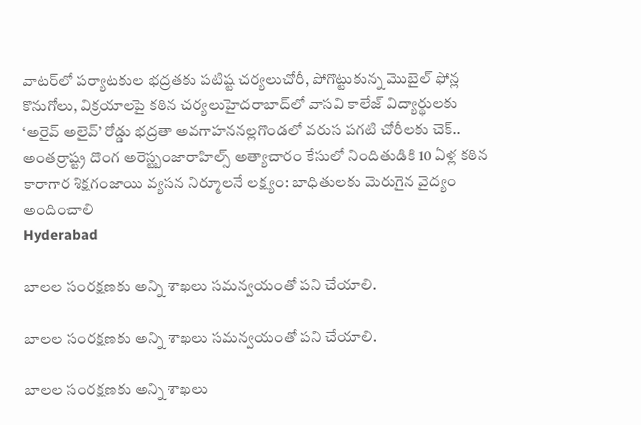వాటర్‌లో పర్యాటకుల భద్రతకు పటిష్ట చర్యలుచోరీ, పోగొట్టుకున్న మొబైల్ ఫోన్ల కొనుగోలు, విక్రయాలపై కఠిన చర్యలుహైదరాబాద్‌లో వాసవి కాలేజ్‌ విద్యార్థులకు ‘అరైవ్ అలైవ్’ రోడ్డు భద్రతా అవగాహననల్లగొండలో వరుస పగటి చోరీలకు చెక్.. అంతర్రాష్ట్ర దొంగ అరెస్ట్బంజారాహిల్స్‌ అత్యాచారం కేసులో నిందితుడికి 10 ఏళ్ల కఠిన కారాగార శిక్షగంజాయి వ్యసన నిర్మూలనే లక్ష్యం: బాధితులకు మెరుగైన వైద్యం అందించాలి
Hyderabad

బాలల సంరక్షణకు అన్ని శాఖలు సమన్వయంతో పని చేయాలి.

బాలల సంరక్షణకు అన్ని శాఖలు సమన్వయంతో పని చేయాలి.

బాలల సంరక్షణకు అన్ని శాఖలు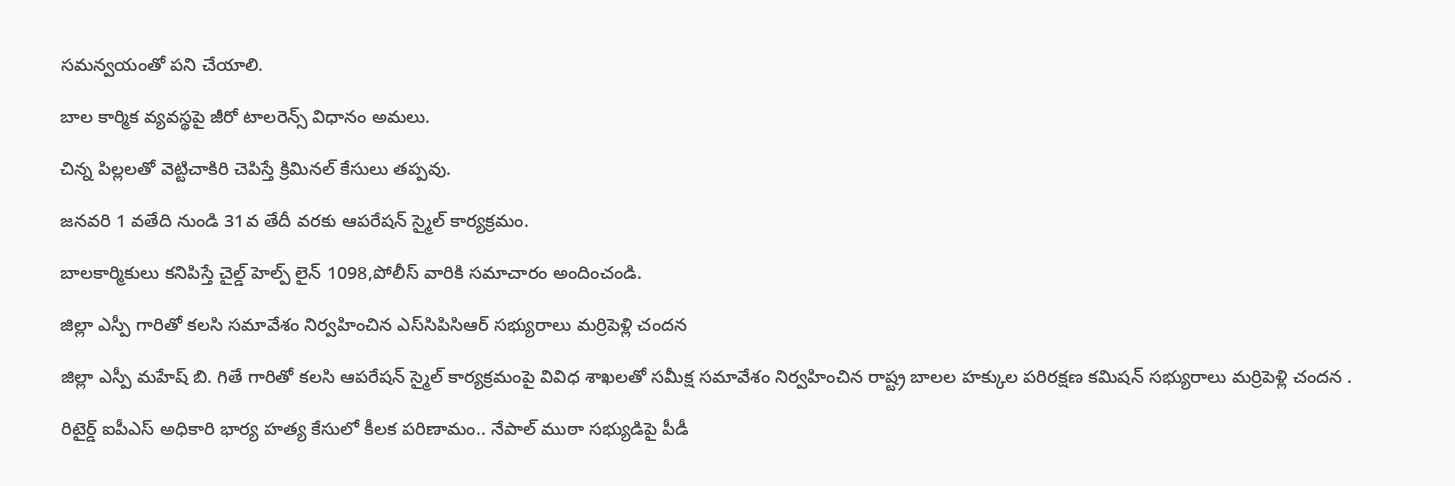సమన్వయంతో పని చేయాలి.

బాల కార్మిక వ్యవస్థపై జీరో టాలరెన్స్ విధానం అమలు.

చిన్న పిల్లలతో వెట్టిచాకిరి చెపిస్తే క్రిమినల్ కేసులు తప్పవు.

జనవరి 1 వతేది నుండి 31వ తేదీ వరకు ఆపరేషన్ స్మైల్ కార్యక్రమం.

బాలకార్మికులు కనిపిస్తే చైల్డ్ హెల్ప్ లైన్ 1098,పోలీస్ వారికి సమాచారం అందించండి.

జిల్లా ఎస్పీ గారితో కలసి సమావేశం నిర్వహించిన ఎస్‌సిపిసిఆర్ సభ్యురాలు మర్రిపెళ్లి చందన

జిల్లా ఎస్పీ మహేష్ బి. గితే గారితో కలసి ఆపరేషన్ స్మైల్ కార్యక్రమంపై వివిధ శాఖలతో సమీక్ష సమావేశం నిర్వహించిన రాష్ట్ర బాలల హక్కుల పరిరక్షణ కమిషన్ సభ్యురాలు మర్రిపెళ్లి చందన .

రిటైర్డ్‌ ఐపీఎస్‌ అధికారి భార్య హత్య కేసులో కీలక పరిణామం.. నేపాల్‌ ముఠా సభ్యుడిపై పీడీ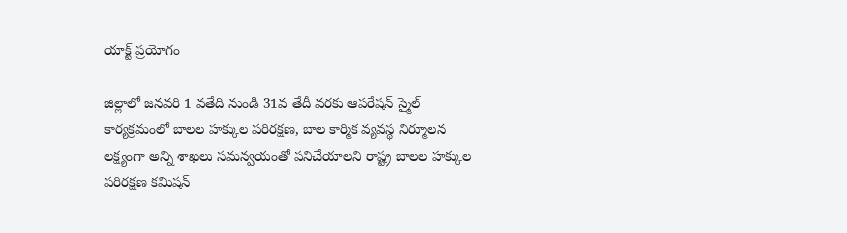యాక్ట్‌ ప్రయోగం

జిల్లాలో జనవరి 1 వతేది నుండి 31వ తేదీ వరకు ఆపరేషన్ స్మైల్ కార్యక్రమంలో బాలల హక్కుల పరిరక్షణ, బాల కార్మిక వ్యవస్థ నిర్మూలన లక్ష్యంగా అన్ని శాఖలు సమన్వయంతో పనిచేయాలని రాష్ట్ర బాలల హక్కుల పరిరక్షణ కమిషన్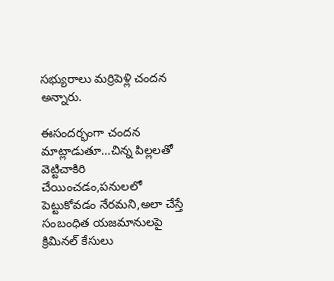సభ్యురాలు మర్రిపెళ్లి చందన అన్నారు.

ఈసందర్భంగా చందన మాట్లాడుతూ…చిన్న పిల్లలతో వెట్టిచాకిరి చేయించడం,పనులలో పెట్టుకోవడం నేరమని,అలా చేస్తే సంబంధిత యజమానులపై క్రిమినల్ కేసులు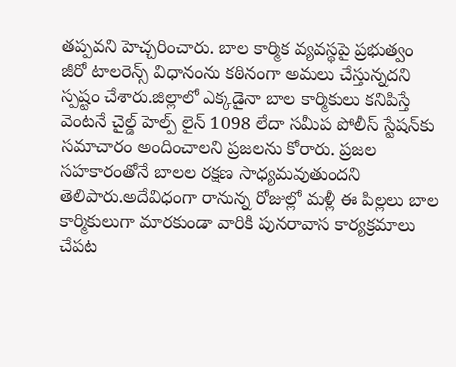తప్పవని హెచ్చరించారు. బాల కార్మిక వ్యవస్థపై ప్రభుత్వం జీరో టాలరెన్స్ విధానంను కఠినంగా అమలు చేస్తున్నదని స్పష్టం చేశారు.జిల్లాలో ఎక్కడైనా బాల కార్మికులు కనిపిస్తే వెంటనే చైల్డ్ హెల్ప్ లైన్ 1098 లేదా సమీప పోలీస్ స్టేషన్‌కు సమాచారం అందించాలని ప్రజలను కోరారు. ప్రజల సహకారంతోనే బాలల రక్షణ సాధ్యమవుతుందని తెలిపారు.అదేవిధంగా రానున్న రోజుల్లో మళ్లీ ఈ పిల్లలు బాల కార్మికులుగా మారకుండా వారికి పునరావాస కార్యక్రమాలు చేపట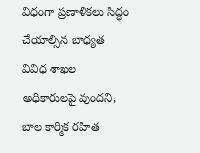విధంగా ప్రణాళికలు సిద్ధం చేయాల్సిన బాధ్యత వివిధ శాఖల అధికారులపై వుందని, బాల కార్మిక రహిత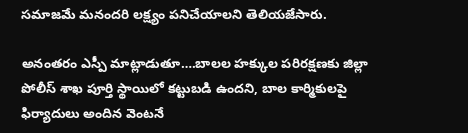సమాజమే మనందరి లక్ష్యం పనిచేయాలని తెలియజేసారు.

అనంతరం ఎస్పీ మాట్లాడుతూ….బాలల హక్కుల పరిరక్షణకు జిల్లా పోలీస్ శాఖ పూర్తి స్థాయిలో కట్టుబడి ఉందని, బాల కార్మికులపై ఫిర్యాదులు అందిన వెంటనే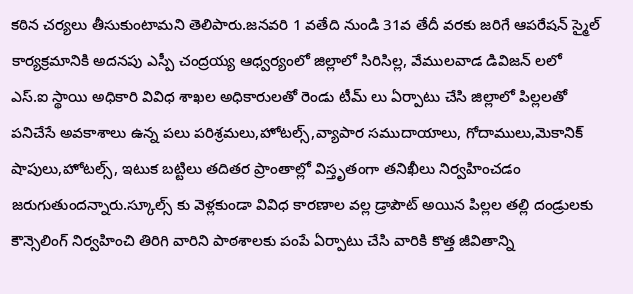కఠిన చర్యలు తీసుకుంటామని తెలిపారు.జనవరి 1 వతేది నుండి 31వ తేదీ వరకు జరిగే ఆపరేషన్ స్మైల్ కార్యక్రమానికి అదనపు ఎస్పీ చంద్రయ్య ఆధ్వర్యంలో జిల్లాలో సిరిసిల్ల, వేములవాడ డివిజన్ లలో ఎస్.ఐ స్థాయి అధికారి వివిధ శాఖల అధికారులతో రెండు టీమ్ లు ఏర్పాటు చేసి జిల్లాలో పిల్లలతో పనిచేసే అవకాశాలు ఉన్న పలు పరిశ్రమలు,హోటల్స్,వ్యాపార సముదాయాలు, గోదాములు,మెకానిక్ షాపులు,హోటల్స్, ఇటుక బట్టిలు తదితర ప్రాంతాల్లో విస్తృతంగా తనిఖీలు నిర్వహించడం జరుగుతుందన్నారు.స్కూల్స్ కు వెళ్లకుండా వివిధ కారణాల వల్ల డ్రాపౌట్ అయిన పిల్లల తల్లి దండ్రులకు కౌన్సెలింగ్ నిర్వహించి తిరిగి వారిని పాఠశాలకు పంపే ఏర్పాటు చేసి వారికి కొత్త జీవితాన్ని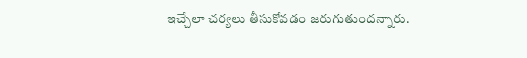ఇచ్చేలా చర్యలు తీసుకోవడం జరుగుతుందన్నారు.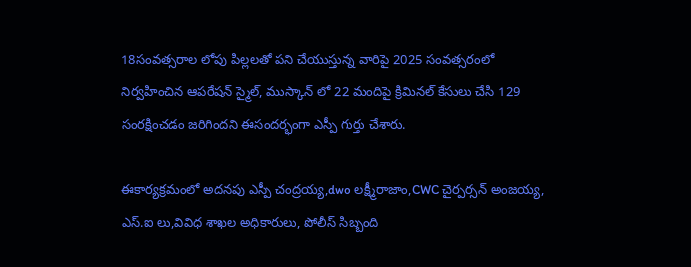18సంవత్సరాల లోపు పిల్లలతో పని చేయుస్తున్న వారిపై 2025 సంవత్సరంలో నిర్వహించిన ఆపరేషన్ స్మైల్, ముస్కాన్ లో 22 మందిపై క్రిమినల్ కేసులు చేసి 129 సంరక్షించడం జరిగిందని ఈసందర్భంగా ఎస్పీ గుర్తు చేశారు.

ఈకార్యక్రమంలో అదనపు ఎస్పీ చంద్రయ్య,dwo లక్ష్మీరాజాం,CWC చైర్పర్సన్ అంజయ్య, ఎస్.ఐ లు,వివిధ శాఖల అధికారులు, పోలీస్ సిబ్బంది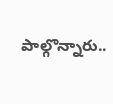పాల్గొన్నారు..